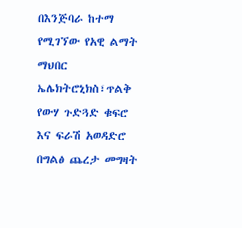በእንጅባራ ከተማ የሚገኘው የአዊ ልማት ማህበር ኤሌክትሮኒክስ፣ጥልቅ የውሃ ጉድጓድ ቁፍሮ እና ፍራሽ አወዳድሮ በግልፅ ጨረታ መግዛት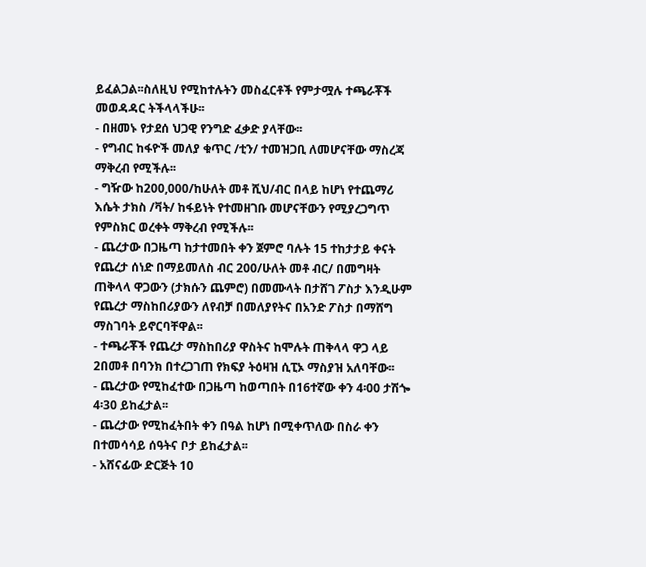ይፈልጋል፡፡ስለዚህ የሚከተሉትን መስፈርቶች የምታሟሉ ተጫራቾች መወዳዳር ትችላላችሁ፡፡
- በዘመኑ የታደሰ ህጋዊ የንግድ ፈቃድ ያላቸው፡፡
- የግብር ከፋዮች መለያ ቁጥር /ቲን/ ተመዝጋቢ ለመሆናቸው ማስረጃ ማቅረብ የሚችሉ፡፡
- ግዥው ከ200,000/ከሁለት መቶ ሺህ/ብር በላይ ከሆነ የተጨማሪ እሴት ታክስ /ቫት/ ከፋይነት የተመዘገቡ መሆናቸውን የሚያረጋግጥ የምስክር ወረቀት ማቅረብ የሚችሉ፡፡
- ጨረታው በጋዜጣ ከታተመበት ቀን ጀምሮ ባሉት 15 ተከታታይ ቀናት የጨረታ ሰነድ በማይመለስ ብር 200/ሁለት መቶ ብር/ በመግዛት ጠቅላላ ዋጋውን (ታክሱን ጨምሮ) በመሙላት በታሸገ ፖስታ እንዲሁም የጨረታ ማስከበሪያውን ለየብቻ በመለያየትና በአንድ ፖስታ በማሸግ ማስገባት ይኖርባቸዋል፡፡
- ተጫራቾች የጨረታ ማስከበሪያ ዋስትና ከሞሉት ጠቅላላ ዋጋ ላይ 2በመቶ በባንክ በተረጋገጠ የክፍያ ትዕዛዝ ሲፒኦ ማስያዝ አለባቸው፡፡
- ጨረታው የሚከፈተው በጋዜጣ ከወጣበት በ16ተኛው ቀን 4፡00 ታሽጐ 4፡30 ይከፈታል፡፡
- ጨረታው የሚከፈትበት ቀን በዓል ከሆነ በሚቀጥለው በስራ ቀን በተመሳሳይ ሰዓትና ቦታ ይከፈታል፡፡
- አሸናፊው ድርጅት 10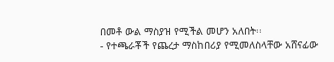በመቶ ውል ማስያዝ የሚችል መሆን አለበት፡፡
- የተጫራቾች የጨረታ ማስከበሪያ የሚመለስላቸው አሸናፊው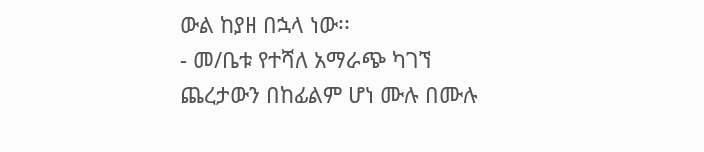ውል ከያዘ በኋላ ነው፡፡
- መ/ቤቱ የተሻለ አማራጭ ካገኘ ጨረታውን በከፊልም ሆነ ሙሉ በሙሉ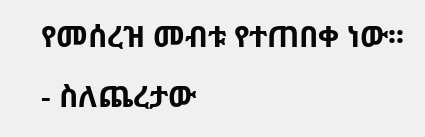የመሰረዝ መብቱ የተጠበቀ ነው፡፡
- ስለጨረታው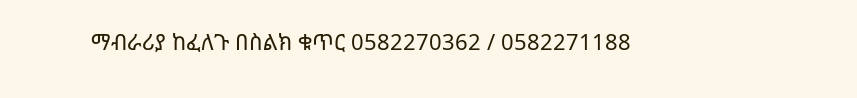ማብራሪያ ከፈለጉ በስልክ ቁጥር 0582270362 / 0582271188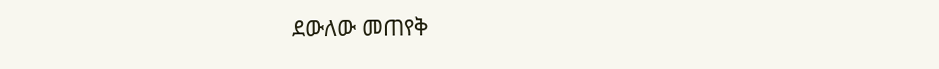ደውለው መጠየቅ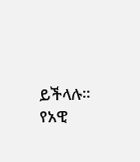ይችላሉ፡፡
የአዊ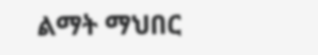ልማት ማህበር